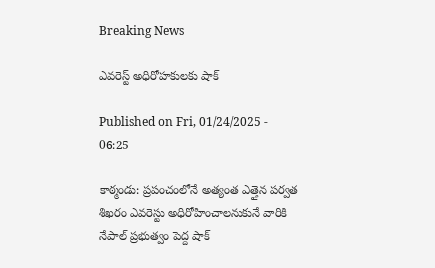Breaking News

ఎవరెస్ట్‌ అధిరోహకులకు షాక్‌

Published on Fri, 01/24/2025 - 06:25

కాఠ్మండు: ప్రపంచంలోనే అత్యంత ఎత్తైన పర్వత శిఖరం ఎవరెస్టు అధిరోహించాలనుకునే వారికి నేపాల్‌ ప్రభుత్వం పెద్ద షాక్‌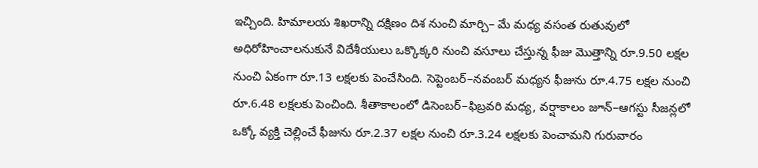ఇచ్చింది. హిమాలయ శిఖరాన్ని దక్షిణం దిశ నుంచి మార్చి– మే మధ్య వసంత రుతువులో అధిరోహించాలనుకునే విదేశీయులు ఒక్కొక్కరి నుంచి వసూలు చేస్తున్న ఫీజు మొత్తాన్ని రూ.9.50 లక్షల నుంచి ఏకంగా రూ.13 లక్షలకు పెంచేసింది. సెప్టెంబర్‌–నవంబర్‌ మధ్యన ఫీజును రూ.4.75 లక్షల నుంచి రూ.6.48 లక్షలకు పెంచింది. శీతాకాలంలో డిసెంబర్‌–ఫిబ్రవరి మధ్య, వర్షాకాలం జూన్‌–ఆగస్టు సీజన్లలో ఒక్కో వ్యక్తి చెల్లించే ఫీజును రూ.2.37 లక్షల నుంచి రూ.3.24 లక్షలకు పెంచామని గురువారం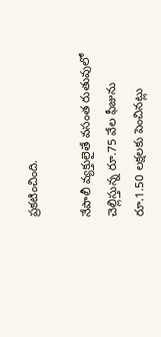ప్రకటించింది.

నేపాలీ వ్యక్తులైతే వసంత రుతువులో చెల్లిస్తున్న రూ.75 వేల ఫీజును రూ.1.50 లక్షలకు పెంచినట్లు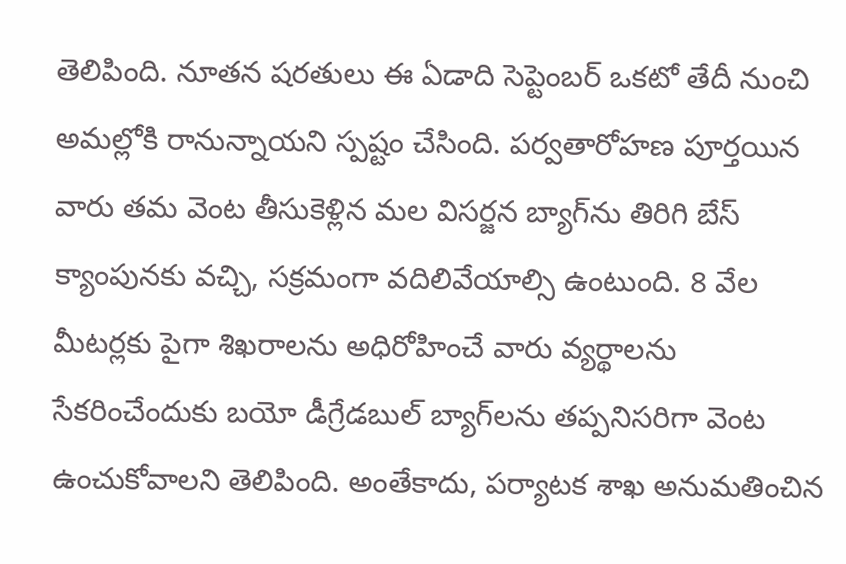తెలిపింది. నూతన షరతులు ఈ ఏడాది సెప్టెంబర్‌ ఒకటో తేదీ నుంచి అమల్లోకి రానున్నాయని స్పష్టం చేసింది. పర్వతారోహణ పూర్తయిన వారు తమ వెంట తీసుకెళ్లిన మల విసర్జన బ్యాగ్‌ను తిరిగి బేస్‌ క్యాంపునకు వచ్చి, సక్రమంగా వదిలివేయాల్సి ఉంటుంది. 8 వేల మీటర్లకు పైగా శిఖరాలను అధిరోహించే వారు వ్యర్థాలను సేకరించేందుకు బయో డీగ్రేడబుల్‌ బ్యాగ్‌లను తప్పనిసరిగా వెంట ఉంచుకోవాలని తెలిపింది. అంతేకాదు, పర్యాటక శాఖ అనుమతించిన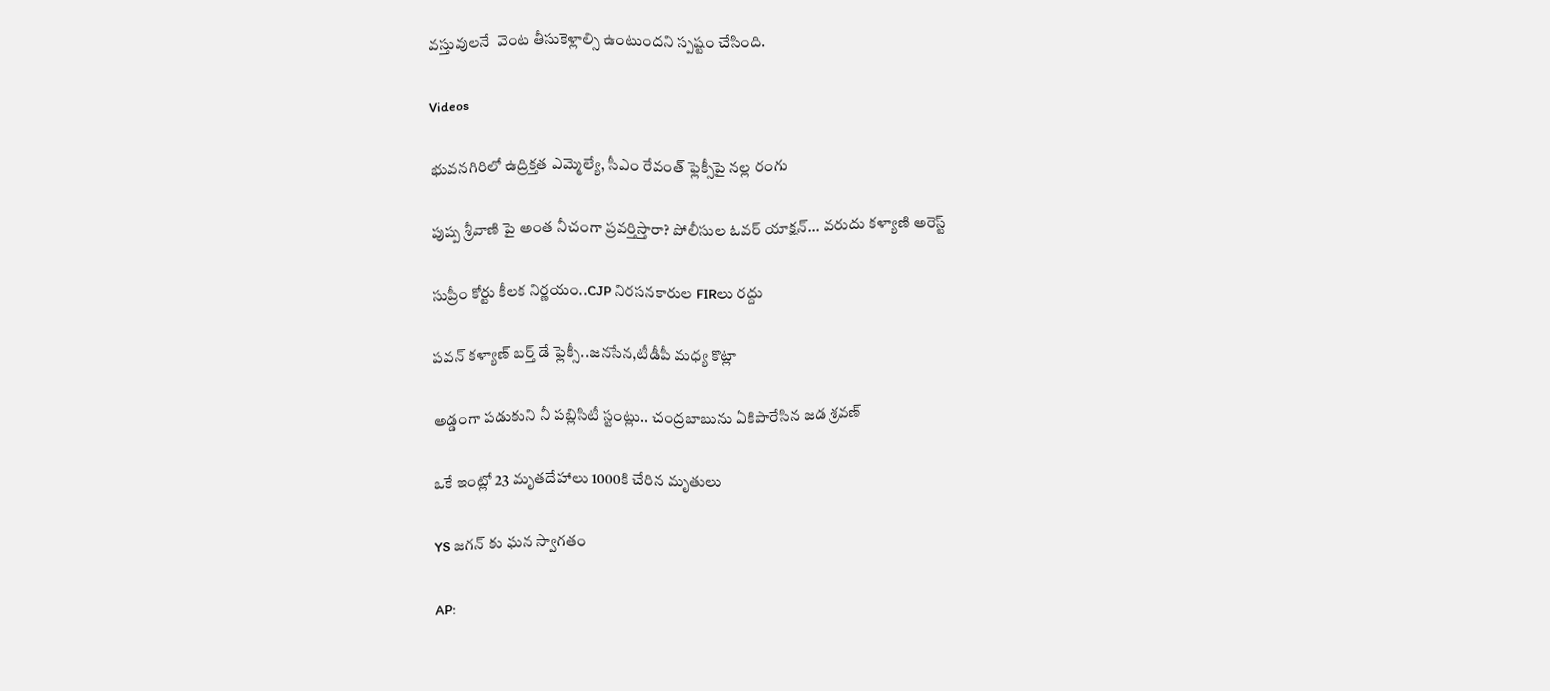వస్తువులనే  వెంట తీసుకెళ్లాల్సి ఉంటుందని స్పష్టం చేసింది.

Videos

భువనగిరిలో ఉద్రిక్తత ఎమ్మెల్యే, సీఎం రేవంత్ ఫ్లెక్సీపై నల్ల రంగు

పుష్ప శ్రీవాణి పై అంత నీచంగా ప్రవర్తిస్తారా? పోలీసుల ఓవర్ యాక్షన్... వరుదు కళ్యాణి అరెస్ట్

సుప్రీం కోర్టు కీలక నిర్ణయం..CJP నిరసనకారుల FIRలు రద్దు

పవన్ కళ్యాణ్ బర్త్ డే ఫ్లెక్సీ..జనసేన,టీడీపీ మధ్య కొట్లా

అడ్డంగా పడుకుని నీ పబ్లిసిటీ స్టంట్లు.. చంద్రబాబును ఏకిపారేసిన జడ శ్రవణ్

ఒకే ఇంట్లో 23 మృతదేహాలు 1000కి చేరిన మృతులు

YS జగన్ కు ఘన స్వాగతం

AP: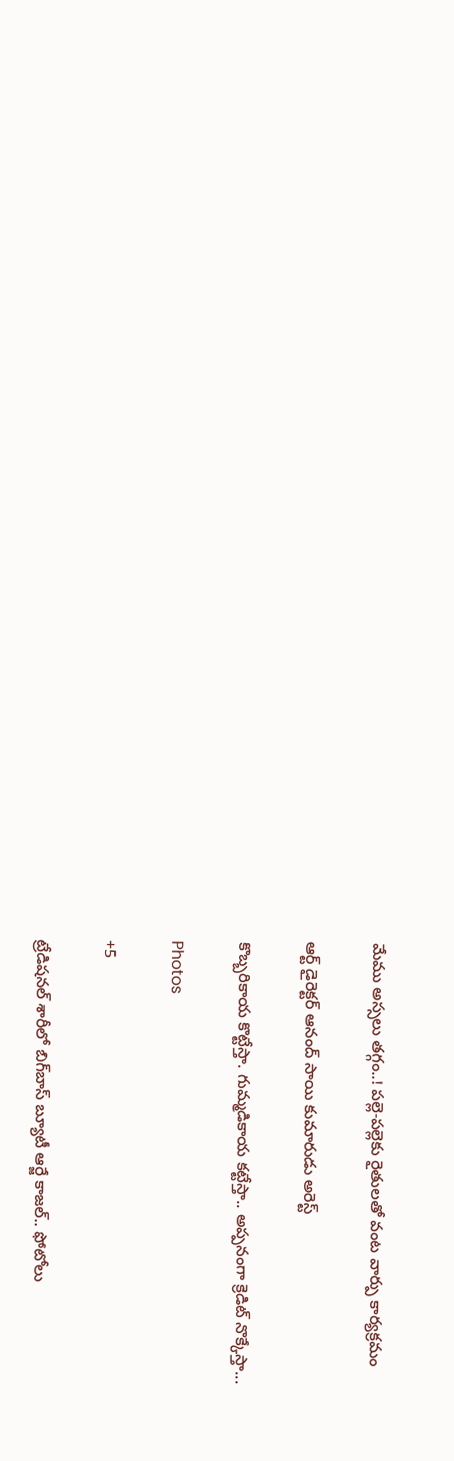మేము అస్సలు తగ్గం..! పల్లె-పల్లెకు రైతులతో వంట వార్పు కార్యక్రమం

ఆర్ట్ డైరెక్టర్ ఆనంద్ సాయి కుమారుడు అరెస్ట్

కొబ్బరికాయ కొట్టేస్తా. గుమ్మడికాయ కట్టేస్తా.. అప్పనంగా క్రెడిట్ నొక్కేస్తా...

Photos

+5

ట్రేడిషనల్ శారీలో బిగ్‌బాస్‌ బ్యూటీ ఆర్జే కాజల్.. ఫోటోలు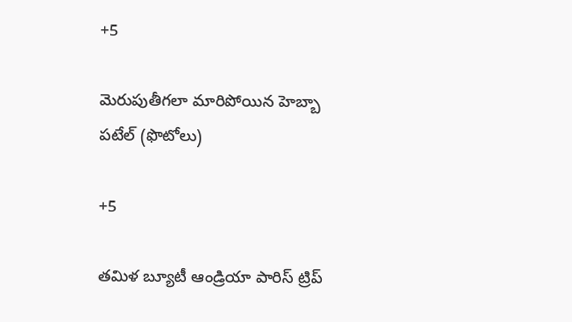+5

మెరుపుతీగలా మారిపోయిన హెబ్బా పటేల్ (ఫొటోలు)

+5

తమిళ బ్యూటీ ఆండ్రియా పారిస్ ట్రిప్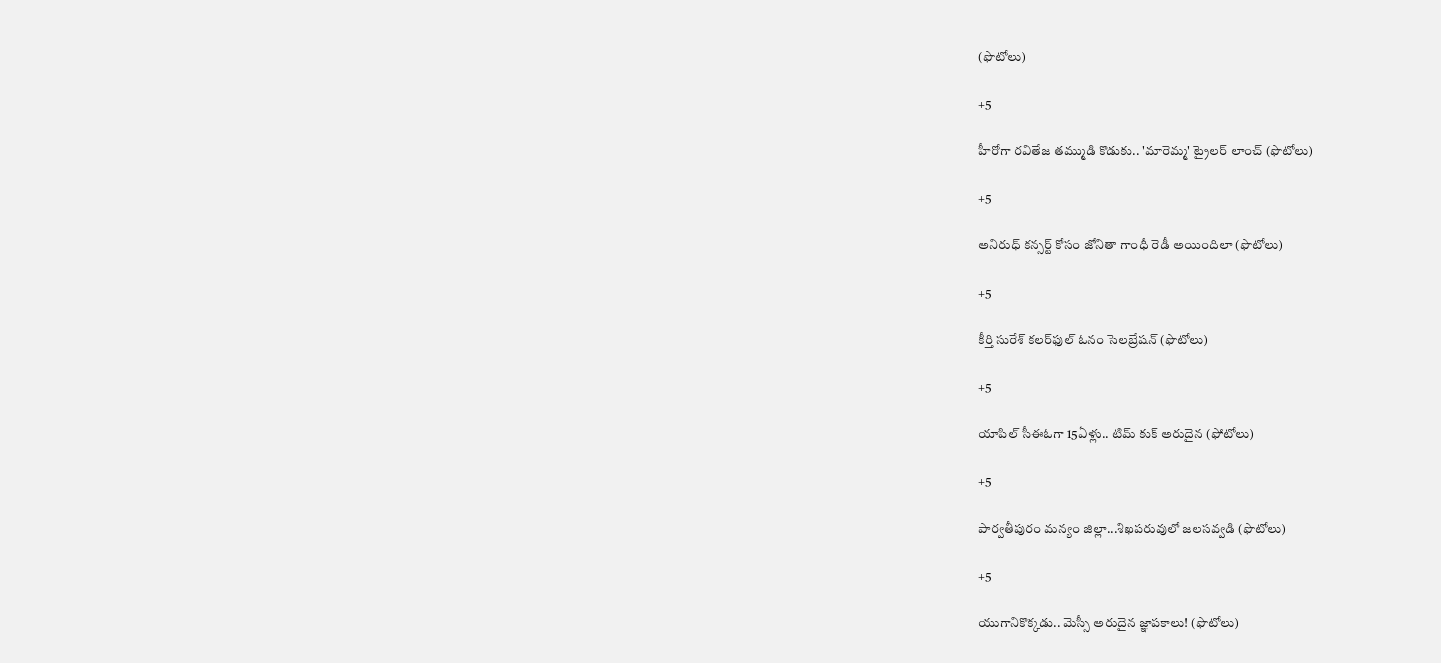(ఫొటోలు)

+5

హీరోగా రవితేజ తమ్ముడి కొడుకు.. 'మారెమ్మ' ట్రైలర్ లాంచ్ (ఫొటోలు)

+5

అనిరుధ్ కన్సర్ట్ కోసం జోనితా గాంధీ రెడీ అయిందిలా (ఫొటోలు)

+5

కీర్తి సురేశ్ కలర్‌ఫుల్ ఓనం సెలబ్రేషన్ (ఫొటోలు)

+5

యాపిల్ సీఈఓగా 15ఏళ్లు.. టిమ్ కుక్ అరుదైన (ఫోటోలు)

+5

పార్వతీపురం మన్యం జిల్లా...శిఖపరువులో జలసవ్వడి (ఫొటోలు)

+5

యుగానికొక్కడు.. మెస్సీ అరుదైన జ్ఞాపకాలు! (ఫొటోలు)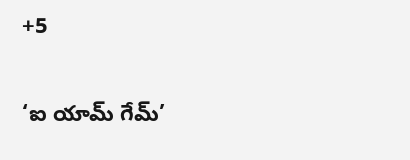+5

‘ఐ యామ్‌ గేమ్‌’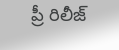ప్రీ రిలీజ్‌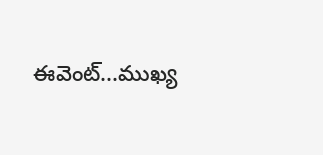ఈవెంట్‌...ముఖ్య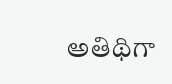అతిథిగా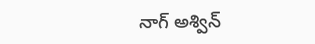నాగ్‌ అశ్విన్‌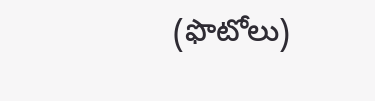(ఫొటోలు)